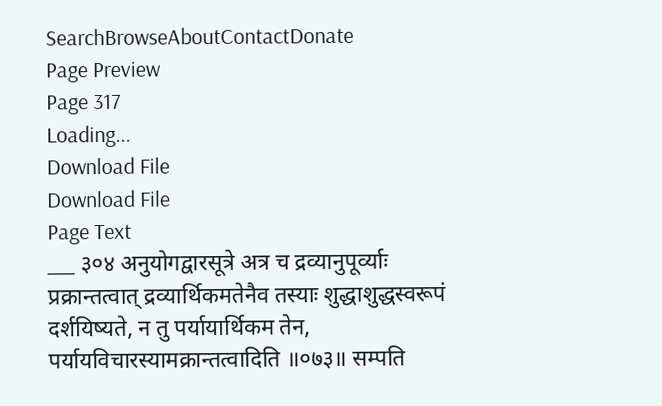SearchBrowseAboutContactDonate
Page Preview
Page 317
Loading...
Download File
Download File
Page Text
___ ३०४ अनुयोगद्वारसूत्रे अत्र च द्रव्यानुपूर्व्याः प्रक्रान्तत्वात् द्रव्यार्थिकमतेनैव तस्याः शुद्धाशुद्धस्वरूपं दर्शयिष्यते, न तु पर्यायार्थिकम तेन, पर्यायविचारस्यामक्रान्तत्वादिति ॥०७३॥ सम्पति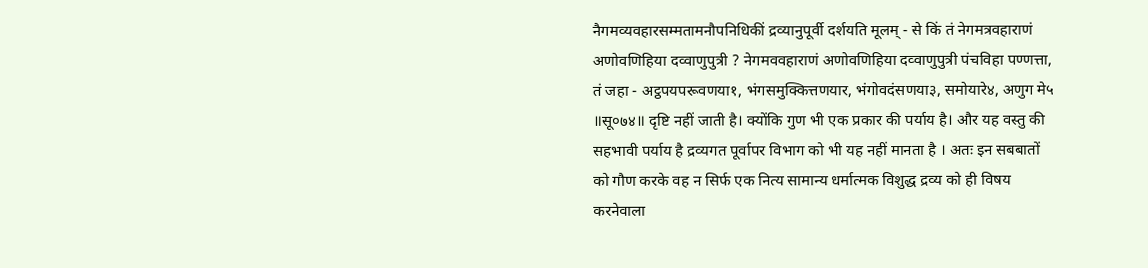नैगमव्यवहारसम्मतामनौपनिधिकीं द्रव्यानुपूर्वी दर्शयति मूलम् - से किं तं नेगमत्रवहाराणं अणोवणिहिया दव्वाणुपुत्री ? नेगमववहाराणं अणोवणिहिया दव्वाणुपुत्री पंचविहा पण्णत्ता, तं जहा - अट्ठपयपरूवणया१, भंगसमुक्कित्तणयार, भंगोवदंसणया३, समोयारे४, अणुग मे५ ॥सू०७४॥ दृष्टि नहीं जाती है। क्योंकि गुण भी एक प्रकार की पर्याय है। और यह वस्तु की सहभावी पर्याय है द्रव्यगत पूर्वापर विभाग को भी यह नहीं मानता है । अतः इन सबबातों को गौण करके वह न सिर्फ एक नित्य सामान्य धर्मात्मक विशुद्ध द्रव्य को ही विषय करनेवाला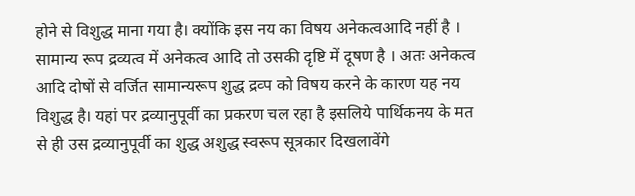होने से विशुद्ध माना गया है। क्योंकि इस नय का विषय अनेकत्वआदि नहीं है । सामान्य रूप द्रव्यत्व में अनेकत्व आदि तो उसकी दृष्टि में दूषण है । अतः अनेकत्व आदि दोषों से वर्जित सामान्यरूप शुद्ध द्रव्प को विषय करने के कारण यह नय विशुद्ध है। यहां पर द्रव्यानुपूर्वी का प्रकरण चल रहा है इसलिये पार्थिकनय के मत से ही उस द्रव्यानुपूर्वी का शुद्ध अशुद्ध स्वरूप सूत्रकार दिखलावेंगे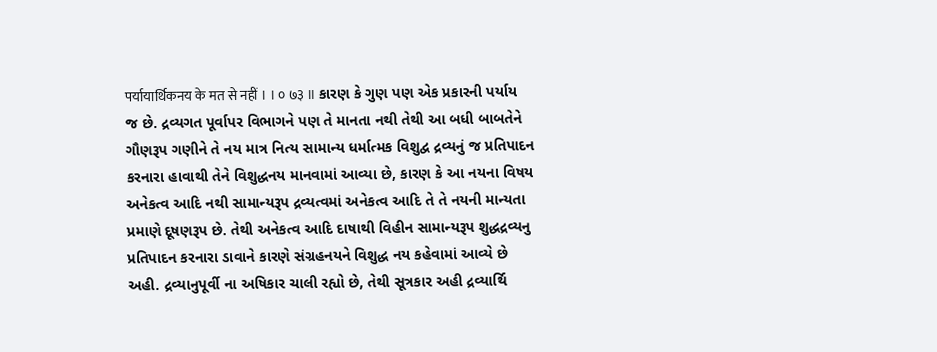पर्यायार्थिकनय के मत से नहीं । । ० ७३ ॥ કારણ કે ગુણ પણ એક પ્રકારની પર્યાય જ છે. દ્રવ્યગત પૂર્વાપર વિભાગને પણ તે માનતા નથી તેથી આ બધી બાબતેને ગૌણરૂપ ગણીને તે નય માત્ર નિત્ય સામાન્ય ધર્માત્મક વિશુદ્વ દ્રવ્યનું જ પ્રતિપાદન કરનારા હાવાથી તેને વિશુદ્ધનય માનવામાં આવ્યા છે, કારણ કે આ નયના વિષય અનેકત્વ આદિ નથી સામાન્યરૂપ દ્રવ્યત્વમાં અનેકત્વ આદિ તે તે નયની માન્યતા પ્રમાણે દૂષણરૂપ છે. તેથી અનેકત્વ આદિ દાષાથી વિહીન સામાન્યરૂપ શુદ્ધદ્રવ્યનુ પ્રતિપાદન કરનારા ડાવાને કારણે સંગ્રહનયને વિશુદ્ધ નય કહેવામાં આવ્યે છે અહી. દ્રવ્યાનુપૂર્વી ના અષિકાર ચાલી રહ્યો છે, તેથી સૂત્રકાર અહી દ્રવ્યાર્થિ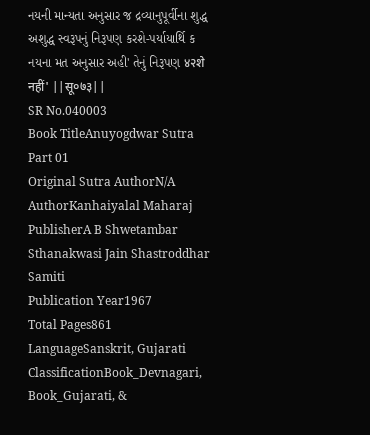નયની માન્યતા અનુસાર જ દ્રવ્યાનુપૂર્વીના શુદ્ધ અશુદ્ધ સ્વરૂપનું નિરૂપણ કરશે-પર્યાયાર્થિ ક નયના મત અનુસાર અહી' તેનું નિરૂપણ ४२शे नहीं' ||सू०७३||
SR No.040003
Book TitleAnuyogdwar Sutra Part 01
Original Sutra AuthorN/A
AuthorKanhaiyalal Maharaj
PublisherA B Shwetambar Sthanakwasi Jain Shastroddhar Samiti
Publication Year1967
Total Pages861
LanguageSanskrit, Gujarati
ClassificationBook_Devnagari, Book_Gujarati, &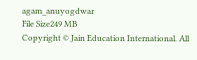agam_anuyogdwar
File Size249 MB
Copyright © Jain Education International. All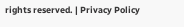rights reserved. | Privacy Policy